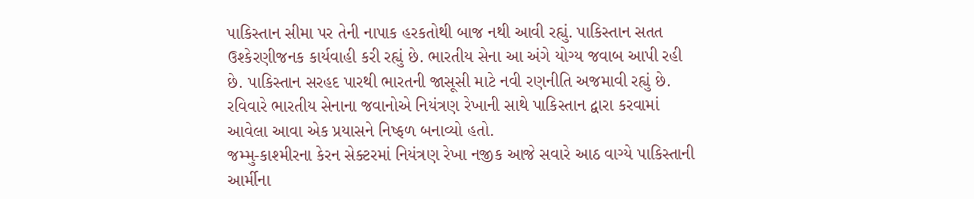પાકિસ્તાન સીમા પર તેની નાપાક હરકતોથી બાજ નથી આવી રહ્યું. પાકિસ્તાન સતત ઉશ્કેરણીજનક કાર્યવાહી કરી રહ્યું છે. ભારતીય સેના આ અંગે યોગ્ય જવાબ આપી રહી છે. પાકિસ્તાન સરહદ પારથી ભારતની જાસૂસી માટે નવી રણનીતિ અજમાવી રહ્યું છે. રવિવારે ભારતીય સેનાના જવાનોએ નિયંત્રણ રેખાની સાથે પાકિસ્તાન દ્વારા કરવામાં આવેલા આવા એક પ્રયાસને નિષ્ફળ બનાવ્યો હતો.
જમ્મુ-કાશ્મીરના કેરન સેક્ટરમાં નિયંત્રણ રેખા નજીક આજે સવારે આઠ વાગ્યે પાકિસ્તાની આર્મીના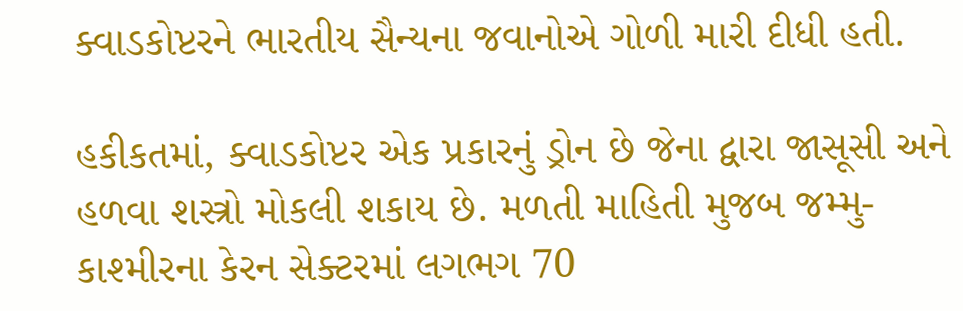ક્વાડકોપ્ટરને ભારતીય સૈન્યના જવાનોએ ગોળી મારી દીધી હતી.

હકીકતમાં, ક્વાડકોપ્ટર એક પ્રકારનું ડ્રોન છે જેના દ્વારા જાસૂસી અને હળવા શસ્ત્રો મોકલી શકાય છે. મળતી માહિતી મુજબ જમ્મુ-કાશ્મીરના કેરન સેક્ટરમાં લગભગ 70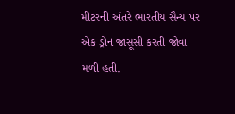મીટરની અંતરે ભારતીય સૈન્ય પર એક ડ્રોન જાસૂસી કરતી જોવા મળી હતી.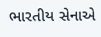ભારતીય સેનાએ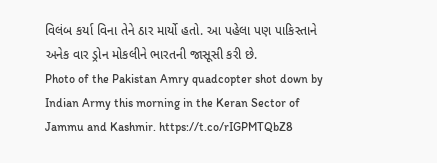વિલંબ કર્યા વિના તેને ઠાર માર્યો હતો. આ પહેલા પણ પાકિસ્તાને અનેક વાર ડ્રોન મોકલીને ભારતની જાસૂસી કરી છે.
Photo of the Pakistan Amry quadcopter shot down by Indian Army this morning in the Keran Sector of Jammu and Kashmir. https://t.co/rIGPMTQbZ8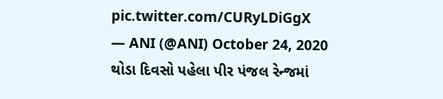pic.twitter.com/CURyLDiGgX
— ANI (@ANI) October 24, 2020
થોડા દિવસો પહેલા પીર પંજલ રેન્જમાં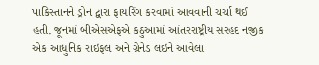પાકિસ્તાનને ડ્રોન દ્વારા ફાયરિંગ કરવામાં આવવાની ચર્ચા થઈ હતી. જૂનમાં બીએસએફએ કઠુઆમાં આંતરરાષ્ટ્રીય સરહદ નજીક એક આધુનિક રાઇફલ અને ગ્રેનેડ લઇને આવેલા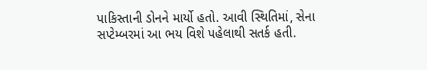પાકિસ્તાની ડોનને માર્યો હતો. આવી સ્થિતિમાં, સેના સપ્ટેમ્બરમાં આ ભય વિશે પહેલાથી સતર્ક હતી.